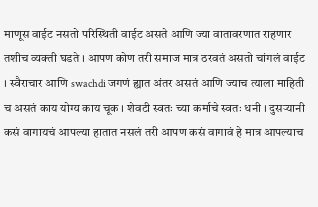माणूस वाईट नसतो परिस्थिती वाईट असते आणि ज्या वातावरणात राहणार तशीच व्यक्ती घडते । आपण कोण तरी समाज मात्र ठरवतं असतो चांगलं वाईट । स्वैराचार आणि swachdi जगणं ह्यात अंतर असतं आणि ज्याच त्याला माहिती च असतं काय योग्य काय चूक । शेवटी स्वतः च्या कर्माचे स्वतः धनी । दुसऱ्यानी कसं वागायचं आपल्या हातात नसलं तरी आपण कसं वागावं हे मात्र आपल्याच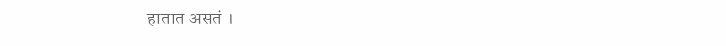हातात असतं ।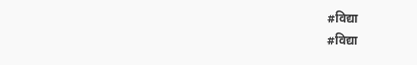#विद्या
#विद्या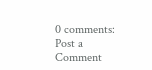0 comments:
Post a Comment